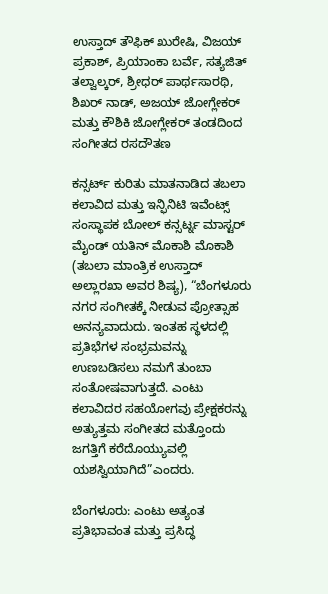ಉಸ್ತಾದ್ ತೌಫಿಕ್ ಖುರೇಷಿ, ವಿಜಯ್ ಪ್ರಕಾಶ್, ಪ್ರಿಯಾಂಕಾ ಬರ್ವೆ, ಸತ್ಯಜಿತ್ ತಲ್ವಾಲ್ಕರ್, ಶ್ರೀಧರ್ ಪಾರ್ಥಸಾರಥಿ, ಶಿಖರ್ ನಾಡ್, ಅಜಯ್ ಜೋಗ್ಲೇಕರ್ ಮತ್ತು ಕೌಶಿಕಿ ಜೋಗ್ಲೇಕರ್ ತಂಡದಿಂದ ಸಂಗೀತದ ರಸದೌತಣ

ಕನ್ಸರ್ಟ್ ಕುರಿತು ಮಾತನಾಡಿದ ತಬಲಾ ಕಲಾವಿದ ಮತ್ತು ಇನ್ಫಿನಿಟಿ ಇವೆಂಟ್ಸ್ ಸಂಸ್ಥಾಪಕ ಬೋಲ್ ಕನ್ಸರ್ಟ್ನ ಮಾಸ್ಟರ್ ಮೈಂಡ್ ಯತಿನ್ ಮೊಕಾಶಿ ಮೊಕಾಶಿ (ತಬಲಾ ಮಾಂತ್ರಿಕ ಉಸ್ತಾದ್ ಅಲ್ಲಾರಖಾ ಅವರ ಶಿಷ್ಯ), “ಬೆಂಗಳೂರು ನಗರ ಸಂಗೀತಕ್ಕೆ ನೀಡುವ ಪ್ರೋತ್ಸಾಹ ಅನನ್ಯವಾದುದು. ಇಂತಹ ಸ್ಥಳದಲ್ಲಿ ಪ್ರತಿಭೆಗಳ ಸಂಭ್ರಮವನ್ನು ಉಣಬಡಿಸಲು ನಮಗೆ ತುಂಬಾ ಸಂತೋಷವಾಗುತ್ತದೆ. ಎಂಟು ಕಲಾವಿದರ ಸಹಯೋಗವು ಪ್ರೇಕ್ಷಕರನ್ನು ಅತ್ಯುತ್ತಮ ಸಂಗೀತದ ಮತ್ತೊಂದು ಜಗತ್ತಿಗೆ ಕರೆದೊಯ್ಯುವಲ್ಲಿ ಯಶಸ್ವಿಯಾಗಿದೆ”ಎಂದರು.

ಬೆಂಗಳೂರು: ಎಂಟು ಅತ್ಯಂತ ಪ್ರತಿಭಾವಂತ ಮತ್ತು ಪ್ರಸಿದ್ಧ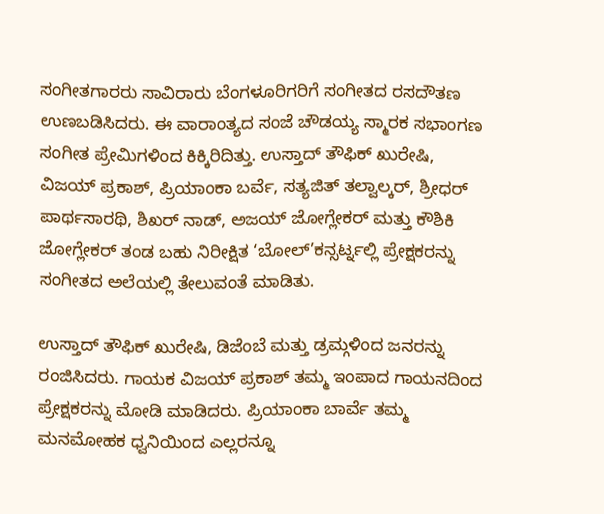ಸಂಗೀತಗಾರರು ಸಾವಿರಾರು ಬೆಂಗಳೂರಿಗರಿಗೆ ಸಂಗೀತದ ರಸದೌತಣ ಉಣಬಡಿಸಿದರು. ಈ ವಾರಾಂತ್ಯದ ಸಂಜೆ ಚೌಡಯ್ಯ ಸ್ಮಾರಕ ಸಭಾಂಗಣ ಸಂಗೀತ ಪ್ರೇಮಿಗಳಿಂದ ಕಿಕ್ಕಿರಿದಿತ್ತು. ಉಸ್ತಾದ್ ತೌಫಿಕ್ ಖುರೇಷಿ, ವಿಜಯ್ ಪ್ರಕಾಶ್, ಪ್ರಿಯಾಂಕಾ ಬರ್ವೆ, ಸತ್ಯಜಿತ್ ತಲ್ವಾಲ್ಕರ್, ಶ್ರೀಧರ್ ಪಾರ್ಥಸಾರಥಿ, ಶಿಖರ್ ನಾಡ್, ಅಜಯ್ ಜೋಗ್ಲೇಕರ್ ಮತ್ತು ಕೌಶಿಕಿ ಜೋಗ್ಲೇಕರ್ ತಂಡ ಬಹು ನಿರೀಕ್ಷಿತ ‘ಬೋಲ್’ಕನ್ಸರ್ಟ್ನಲ್ಲಿ ಪ್ರೇಕ್ಷಕರನ್ನು ಸಂಗೀತದ ಅಲೆಯಲ್ಲಿ ತೇಲುವಂತೆ ಮಾಡಿತು.

ಉಸ್ತಾದ್ ತೌಫಿಕ್ ಖುರೇಷಿ, ಡಿಜೆಂಬೆ ಮತ್ತು ಡ್ರಮ್ಗಳಿಂದ ಜನರನ್ನು ರಂಜಿಸಿದರು. ಗಾಯಕ ವಿಜಯ್ ಪ್ರಕಾಶ್ ತಮ್ಮ ಇಂಪಾದ ಗಾಯನದಿಂದ ಪ್ರೇಕ್ಷಕರನ್ನು ಮೋಡಿ ಮಾಡಿದರು. ಪ್ರಿಯಾಂಕಾ ಬಾರ್ವೆ ತಮ್ಮ ಮನಮೋಹಕ ಧ್ವನಿಯಿಂದ ಎಲ್ಲರನ್ನೂ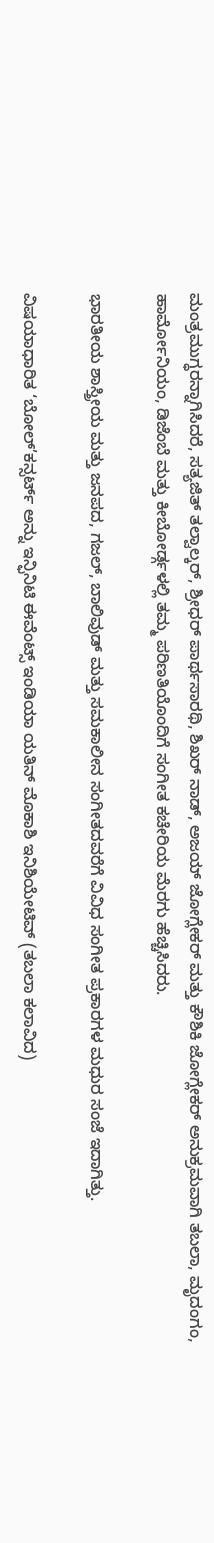ಮಂತ್ರಮುಗ್ಧರನ್ನಾಗಿಸಿದರೆ, ಸತ್ಯಜಿತ್ ತಲ್ವಾಲ್ಕರ್, ಶ್ರೀಧರ್ ಪಾರ್ಥಸಾರಥಿ, ಶಿಖರ್ ನಾಡ್, ಅಜಯ್ ಜೋಗ್ಲೇಕರ್ ಮತ್ತು ಕೌಶಿಕಿ ಜೋಗ್ಲೇಕರ್ ಅನುಕ್ರಮವಾಗಿ ತಬಲಾ, ಮೃದಂಗಂ, ಹಾರ್ಮೋನಿಯಂ, ಡಿಜೆಂಬೆ ಮತ್ತು ಕೀಬೋರ್ಡ್ಗಳಲ್ಲಿ ತಮ್ಮ ಪರಿಣತಿಯೊಂದಿಗೆ ಸಂಗೀತ ಕಚೇರಿಯ ಮೆರಗು ಹೆಚ್ಚಿಸಿದರು.

ಭಾರತೀಯ ಶಾಸ್ತ್ರೀಯ ಮತ್ತು ಜನಪದ, ಗಜಲ್, ಬಾಲಿವುಡ್ ಮತ್ತು ಸಮಕಾಲೀನ ಸಂಗೀತದವರೆಗೆ ವಿವಿಧ ಸಂಗೀತ ಪ್ರಕಾರಗಳ ಮಧುರ ಸಂಜೆ ಇದಾಗಿತ್ತು.

ವಿಷಯಾಧಾರಿತ ‘ಬೋಲ್’ಕನ್ಸರ್ಟ್ ಅನ್ನು ಇನ್ಫಿನಿಟಿ ಈವೆಂಟ್ಸ್ ಇಂಡಿಯಾ ಯತಿನ್ ಮೊಕಾಶಿ ಇನಿಶಿಯೇಟಿವ್ (ತಬಲಾ ಕಲಾವಿದ)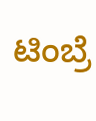ಟಿಂಬ್ರೆ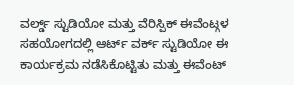ವರ್ಲ್ಡ್ ಸ್ಟುಡಿಯೋ ಮತ್ತು ವೆರಿಸ್ಪಿಕ್ ಈವೆಂಟ್ಗಳ ಸಹಯೋಗದಲ್ಲಿ ಆರ್ಟ್ ವರ್ಕ್ ಸ್ಟುಡಿಯೋ ಈ ಕಾರ್ಯಕ್ರಮ ನಡೆಸಿಕೊಟ್ಟಿತು ಮತ್ತು ಈವೆಂಟ್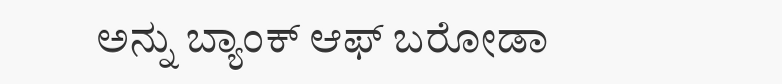ಅನ್ನು ಬ್ಯಾಂಕ್ ಆಫ್ ಬರೋಡಾ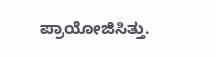ಪ್ರಾಯೋಜಿಸಿತ್ತು.